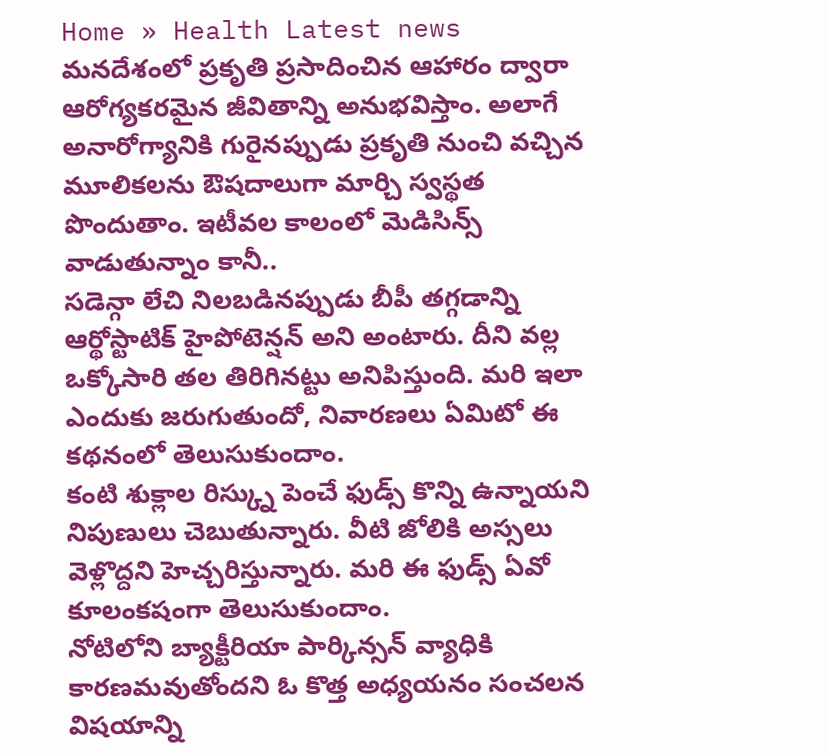Home » Health Latest news
మనదేశంలో ప్రకృతి ప్రసాదించిన ఆహారం ద్వారా ఆరోగ్యకరమైన జీవితాన్ని అనుభవిస్తాం. అలాగే అనారోగ్యానికి గురైనప్పుడు ప్రకృతి నుంచి వచ్చిన మూలికలను ఔషదాలుగా మార్చి స్వస్థత పొందుతాం. ఇటీవల కాలంలో మెడిసిన్స్ వాడుతున్నాం కానీ..
సడెన్గా లేచి నిలబడినప్పుడు బీపీ తగ్గడాన్ని ఆర్థోస్టాటిక్ హైపోటెన్షన్ అని అంటారు. దీని వల్ల ఒక్కోసారి తల తిరిగినట్టు అనిపిస్తుంది. మరి ఇలా ఎందుకు జరుగుతుందో, నివారణలు ఏమిటో ఈ కథనంలో తెలుసుకుందాం.
కంటి శుక్లాల రిస్క్ను పెంచే ఫుడ్స్ కొన్ని ఉన్నాయని నిపుణులు చెబుతున్నారు. వీటి జోలికి అస్సలు వెళ్లొద్దని హెచ్చరిస్తున్నారు. మరి ఈ ఫుడ్స్ ఏవో కూలంకషంగా తెలుసుకుందాం.
నోటిలోని బ్యాక్టీరియా పార్కిన్సన్ వ్యాధికి కారణమవుతోందని ఓ కొత్త అధ్యయనం సంచలన విషయాన్ని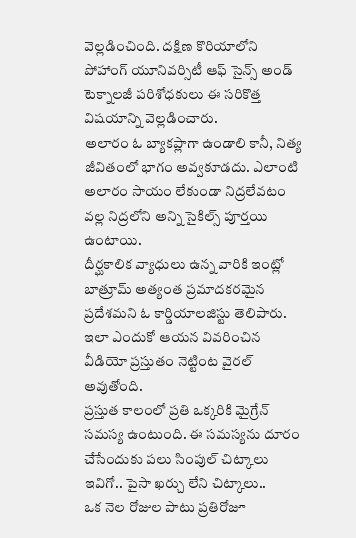వెల్లడించింది. దక్షిణ కొరియాలోని పోహాంగ్ యూనివర్సిటీ ఆఫ్ సైన్స్ అండ్ టెక్నాలజీ పరిశోధకులు ఈ సరికొత్త విషయాన్ని వెల్లడించారు.
అలారం ఓ బ్యాకప్లాగా ఉండాలి కానీ, నిత్య జీవితంలో భాగం అవ్వకూడదు. ఎలాంటి అలారం సాయం లేకుండా నిద్రలేవటం వల్ల నిద్రలోని అన్ని సైకిల్స్ పూర్తయి ఉంటాయి.
దీర్ఘకాలిక వ్యాధులు ఉన్న వారికి ఇంట్లో బాత్రూమ్ అత్యంత ప్రమాదకరమైన ప్రదేశమని ఓ కార్డియాలజిస్టు తెలిపారు. ఇలా ఎందుకో ఆయన వివరించిన వీడియో ప్రస్తుతం నెట్టింట వైరల్ అవుతోంది.
ప్రస్తుత కాలంలో ప్రతి ఒక్కరికి మైగ్రేన్ సమస్య ఉంటుంది. ఈ సమస్యను దూరం చేసేందుకు పలు సింపుల్ చిట్కాలు ఇవిగో.. పైసా ఖర్చు లేని చిట్కాలు..
ఒక నెల రోజుల పాటు ప్రతిరోజూ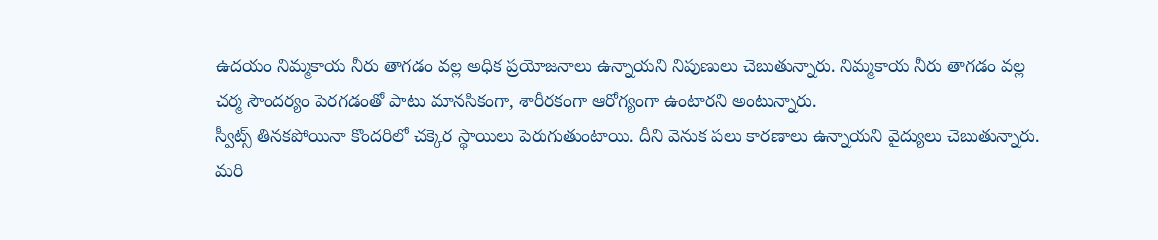ఉదయం నిమ్మకాయ నీరు తాగడం వల్ల అధిక ప్రయోజనాలు ఉన్నాయని నిపుణులు చెబుతున్నారు. నిమ్మకాయ నీరు తాగడం వల్ల చర్మ సౌందర్యం పెరగడంతో పాటు మానసికంగా, శారీరకంగా ఆరోగ్యంగా ఉంటారని అంటున్నారు.
స్వీట్స్ తినకపోయినా కొందరిలో చక్కెర స్థాయిలు పెరుగుతుంటాయి. దీని వెనుక పలు కారణాలు ఉన్నాయని వైద్యులు చెబుతున్నారు. మరి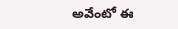అవేంటో ఈ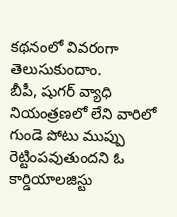కథనంలో వివరంగా తెలుసుకుందాం.
బీపీ, షుగర్ వ్యాధి నియంత్రణలో లేని వారిలో గుండె పోటు ముప్పు రెట్టింపవుతుందని ఓ కార్డియాలజిస్టు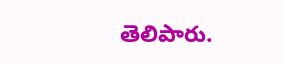తెలిపారు.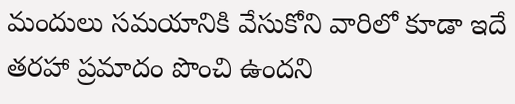మందులు సమయానికి వేసుకోని వారిలో కూడా ఇదే తరహా ప్రమాదం పొంచి ఉందని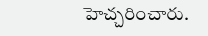హెచ్చరించారు.